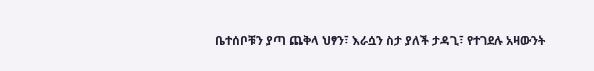ቤተሰቦቹን ያጣ ጨቅላ ህፃን፣ እራሷን ስታ ያለች ታዳጊ፣ የተገደሉ አዛውንት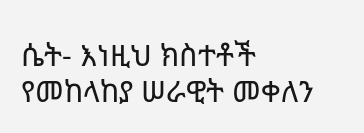ሴት- እነዚህ ክስተቶች የመከላከያ ሠራዊት መቀለን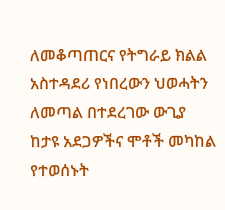ለመቆጣጠርና የትግራይ ክልል አስተዳደሪ የነበረውን ህወሓትን ለመጣል በተደረገው ውጊያ ከታዩ አደጋዎችና ሞቶች መካከል የተወሰኑት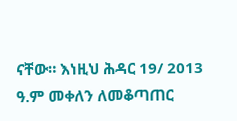ናቸው። እነዚህ ሕዳር 19/ 2013 ዓ.ም መቀለን ለመቆጣጠር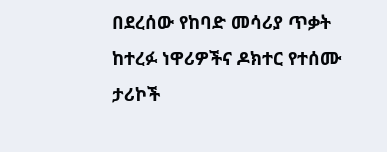በደረሰው የከባድ መሳሪያ ጥቃት ከተረፉ ነዋሪዎችና ዶክተር የተሰሙ ታሪኮች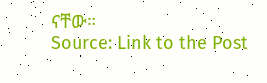ናቸው።
Source: Link to the Post